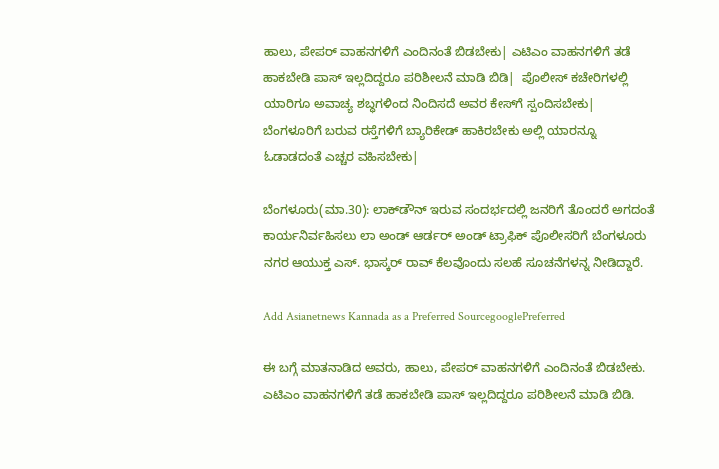ಹಾಲು, ಪೇಪರ್ ವಾಹನಗಳಿಗೆ ಎಂದಿನಂತೆ ಬಿಡಬೇಕು| ಎಟಿಎಂ ವಾಹನಗಳಿಗೆ ತಡೆ ಹಾಕಬೇಡಿ ಪಾಸ್ ಇಲ್ಲದಿದ್ದರೂ ಪರಿಶೀಲನೆ ಮಾಡಿ ಬಿಡಿ|  ಪೊಲೀಸ್ ಕಚೇರಿಗಳಲ್ಲಿ ಯಾರಿಗೂ ಅವಾಚ್ಯ ಶಬ್ಧಗಳಿಂದ ನಿಂದಿಸದೆ ಅವರ ಕೇಸ್‌ಗೆ ಸ್ಪಂದಿಸಬೇಕು| ಬೆಂಗಳೂರಿಗೆ ಬರುವ ರಸ್ತೆಗಳಿಗೆ ಬ್ಯಾರಿಕೇಡ್ ಹಾಕಿರಬೇಕು ಅಲ್ಲಿ ಯಾರನ್ನೂ ಓಡಾಡದಂತೆ ಎಚ್ಚರ ವಹಿಸಬೇಕು|

ಬೆಂಗಳೂರು(ಮಾ.30): ಲಾಕ್‌ಡೌನ್‌ ಇರುವ ಸಂದರ್ಭದಲ್ಲಿ ಜನರಿಗೆ ತೊಂದರೆ ಅಗದಂತೆ ಕಾರ್ಯನಿರ್ವಹಿಸಲು ಲಾ ಅಂಡ್ ಆರ್ಡರ್ ಅಂಡ್ ಟ್ರಾಫಿಕ್ ಪೊಲೀಸರಿಗೆ ಬೆಂಗಳೂರು ನಗರ ಆಯುಕ್ತ ಎಸ್‌. ಭಾಸ್ಕರ್ ರಾವ್‌ ಕೆಲವೊಂದು ಸಲಹೆ ಸೂಚನೆಗಳನ್ನ ನೀಡಿದ್ದಾರೆ.

Add Asianetnews Kannada as a Preferred SourcegooglePreferred

ಈ ಬಗ್ಗೆ ಮಾತನಾಡಿದ ಅವರು, ಹಾಲು, ಪೇಪರ್ ವಾಹನಗಳಿಗೆ ಎಂದಿನಂತೆ ಬಿಡಬೇಕು. ಎಟಿಎಂ ವಾಹನಗಳಿಗೆ ತಡೆ ಹಾಕಬೇಡಿ ಪಾಸ್ ಇಲ್ಲದಿದ್ದರೂ ಪರಿಶೀಲನೆ ಮಾಡಿ ಬಿಡಿ.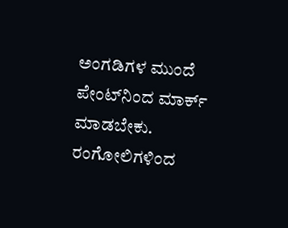ಅಂಗಡಿಗಳ ಮುಂದೆ ಪೇಂಟ್‌ನಿಂದ ಮಾರ್ಕ್‌ ಮಾಡಬೇಕು. ರಂಗೋಲಿಗಳಿಂದ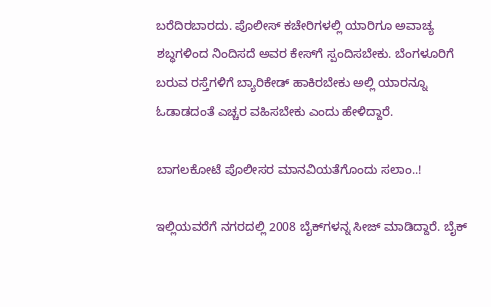ಬರೆದಿರಬಾರದು. ಪೊಲೀಸ್ ಕಚೇರಿಗಳಲ್ಲಿ ಯಾರಿಗೂ ಅವಾಚ್ಯ ಶಬ್ಧಗಳಿಂದ ನಿಂದಿಸದೆ ಅವರ ಕೇಸ್‌ಗೆ ಸ್ಪಂದಿಸಬೇಕು. ಬೆಂಗಳೂರಿಗೆ ಬರುವ ರಸ್ತೆಗಳಿಗೆ ಬ್ಯಾರಿಕೇಡ್ ಹಾಕಿರಬೇಕು ಅಲ್ಲಿ ಯಾರನ್ನೂ ಓಡಾಡದಂತೆ ಎಚ್ಚರ ವಹಿಸಬೇಕು ಎಂದು ಹೇಳಿದ್ದಾರೆ.

ಬಾಗಲಕೋಟೆ ಪೊಲೀಸರ ಮಾನವಿಯತೆಗೊಂದು ಸಲಾಂ..!

ಇಲ್ಲಿಯವರೆಗೆ ನಗರದಲ್ಲಿ 2008 ಬೈಕ್‌ಗಳನ್ನ ಸೀಜ್ ಮಾಡಿದ್ದಾರೆ. ಬೈಕ್‌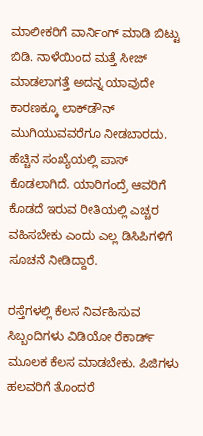ಮಾಲೀಕರಿಗೆ ವಾರ್ನಿಂಗ್ ಮಾಡಿ ಬಿಟ್ಟು ಬಿಡಿ. ನಾಳೆಯಿಂದ ಮತ್ತೆ ಸೀಜ್ ಮಾಡಲಾಗತ್ತೆ ಅದನ್ನ ಯಾವುದೇ ಕಾರಣಕ್ಕೂ ಲಾಕ್‌ಡೌನ್ ಮುಗಿಯುವವರೆಗೂ ನೀಡಬಾರದು. ಹೆಚ್ಚಿನ ಸಂಖ್ಯೆಯಲ್ಲಿ ಪಾಸ್ ಕೊಡಲಾಗಿದೆ. ಯಾರಿಗಂದ್ರೆ ಆವರಿಗೆ ಕೊಡದೆ ಇರುವ ರೀತಿಯಲ್ಲಿ ಎಚ್ಚರ ವಹಿಸಬೇಕು ಎಂದು ಎಲ್ಲ ಡಿಸಿಪಿಗಳಿಗೆ ಸೂಚನೆ ನೀಡಿದ್ದಾರೆ.

ರಸ್ತೆಗಳಲ್ಲಿ ಕೆಲಸ ನಿರ್ವಹಿಸುವ ಸಿಬ್ಬಂದಿಗಳು ವಿಡಿಯೋ ರೆಕಾರ್ಡ್ ಮೂಲಕ ಕೆಲಸ ಮಾಡಬೇಕು. ಪಿಜಿಗಳು ಹಲವರಿಗೆ ತೊಂದರೆ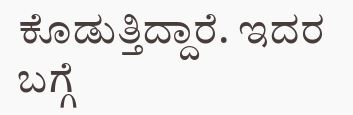ಕೊಡುತ್ತಿದ್ದಾರೆ. ಇದರ ಬಗ್ಗೆ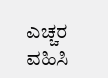ಎಚ್ಚರ ವಹಿಸಿ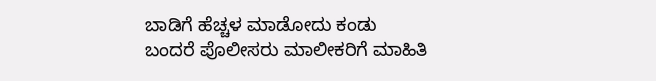ಬಾಡಿಗೆ ಹೆಚ್ಚಳ ಮಾಡೋದು ಕಂಡು ಬಂದರೆ ಪೊಲೀಸರು ಮಾಲೀಕರಿಗೆ ಮಾಹಿತಿ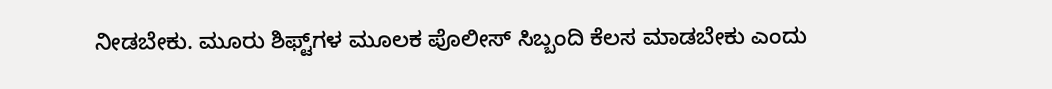ನೀಡಬೇಕು. ಮೂರು ಶಿಫ್ಟ್‌ಗಳ ಮೂಲಕ ಪೊಲೀಸ್ ಸಿಬ್ಬಂದಿ ಕೆಲಸ ಮಾಡಬೇಕು ಎಂದು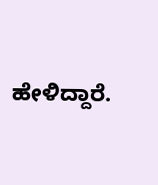ಹೇಳಿದ್ದಾರೆ.